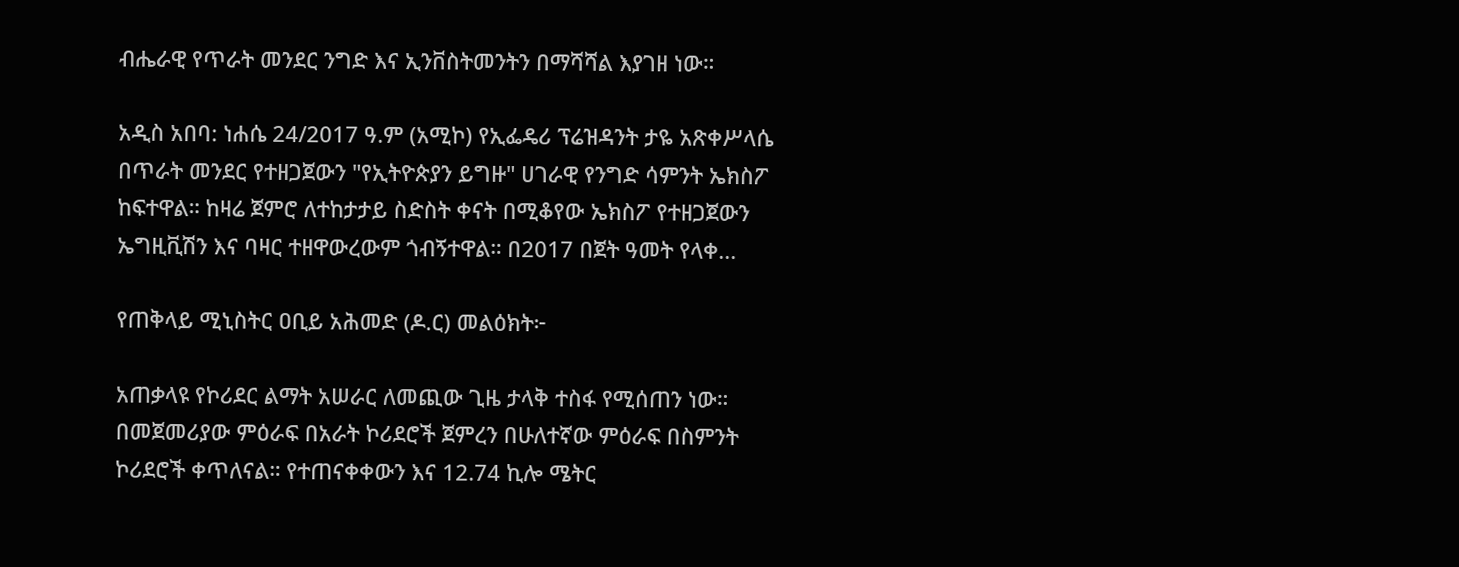ብሔራዊ የጥራት መንደር ንግድ እና ኢንቨስትመንትን በማሻሻል እያገዘ ነው።

አዲስ አበባ: ነሐሴ 24/2017 ዓ.ም (አሚኮ) የኢፌዴሪ ፕሬዝዳንት ታዬ አጽቀሥላሴ በጥራት መንደር የተዘጋጀውን "የኢትዮጵያን ይግዙ" ሀገራዊ የንግድ ሳምንት ኤክስፖ ከፍተዋል። ከዛሬ ጀምሮ ለተከታታይ ስድስት ቀናት በሚቆየው ኤክስፖ የተዘጋጀውን ኤግዚቪሽን እና ባዛር ተዘዋውረውም ጎብኝተዋል። በ2017 በጀት ዓመት የላቀ...

የጠቅላይ ሚኒስትር ዐቢይ አሕመድ (ዶ.ር) መልዕክት፦

አጠቃላዩ የኮሪደር ልማት አሠራር ለመጪው ጊዜ ታላቅ ተስፋ የሚሰጠን ነው። በመጀመሪያው ምዕራፍ በአራት ኮሪደሮች ጀምረን በሁለተኛው ምዕራፍ በስምንት ኮሪደሮች ቀጥለናል። የተጠናቀቀውን እና 12.74 ኪሎ ሜትር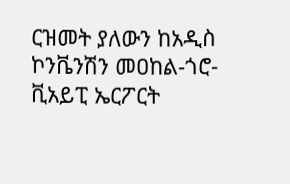ርዝመት ያለውን ከአዲስ ኮንቬንሽን መዐከል-ጎሮ-ቪአይፒ ኤርፖርት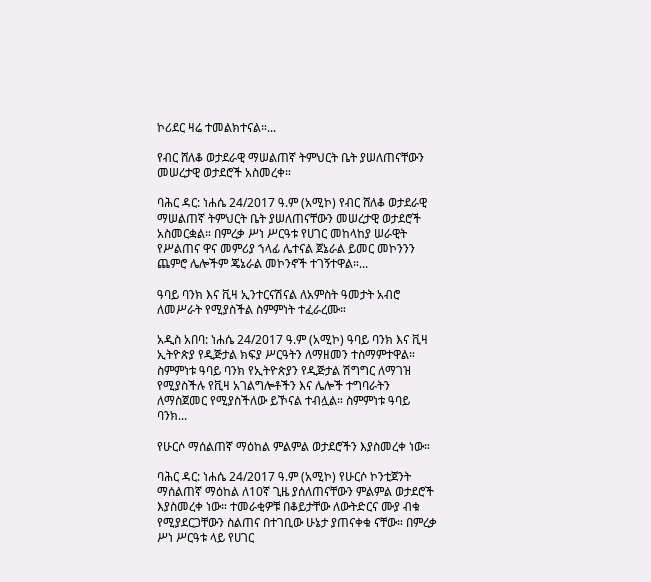ኮሪደር ዛሬ ተመልክተናል።...

የብር ሸለቆ ወታደራዊ ማሠልጠኛ ትምህርት ቤት ያሠለጠናቸውን መሠረታዊ ወታደሮች አስመረቀ።

ባሕር ዳር: ነሐሴ 24/2017 ዓ.ም (አሚኮ) የብር ሸለቆ ወታደራዊ ማሠልጠኛ ትምህርት ቤት ያሠለጠናቸውን መሠረታዊ ወታደሮች አስመርቋል። በምረቃ ሥነ ሥርዓቱ የሀገር መከላከያ ሠራዊት የሥልጠና ዋና መምሪያ ኀላፊ ሌተናል ጀኔራል ይመር መኮንንን ጨምሮ ሌሎችም ጄኔራል መኮንኖች ተገኝተዋል።...

ዓባይ ባንክ እና ቪዛ ኢንተርናሽናል ለአምስት ዓመታት አብሮ ለመሥራት የሚያስችል ስምምነት ተፈራረሙ።

አዲስ አበባ: ነሐሴ 24/2017 ዓ.ም (አሚኮ) ዓባይ ባንክ እና ቪዛ ኢትዮጵያ የዲጅታል ክፍያ ሥርዓትን ለማዘመን ተስማምተዋል። ስምምነቱ ዓባይ ባንክ የኢትዮጵያን የዲጅታል ሽግግር ለማገዝ የሚያስችሉ የቪዛ አገልግሎቶችን እና ሌሎች ተግባራትን ለማስጀመር የሚያስችለው ይኾናል ተብሏል። ስምምነቱ ዓባይ ባንክ...

የሁርሶ ማሰልጠኛ ማዕከል ምልምል ወታደሮችን እያስመረቀ ነው።

ባሕር ዳር: ነሐሴ 24/2017 ዓ.ም (አሚኮ) የሁርሶ ኮንቲጀንት ማሰልጠኛ ማዕከል ለ10ኛ ጊዜ ያሰለጠናቸውን ምልምል ወታደሮች እያስመረቀ ነው። ተመራቂዎቹ በቆይታቸው ለውትድርና ሙያ ብቁ የሚያደርጋቸውን ስልጠና በተገቢው ሁኔታ ያጠናቀቁ ናቸው። በምረቃ ሥነ ሥርዓቱ ላይ የሀገር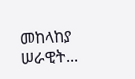መከላከያ ሠራዊት...